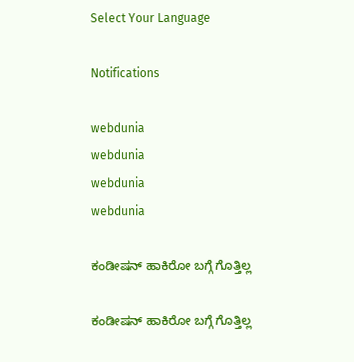Select Your Language

Notifications

webdunia
webdunia
webdunia
webdunia

ಕಂಡೀಷನ್ ಹಾಕಿರೋ ಬಗ್ಗೆ ಗೊತ್ತಿಲ್ಲ

ಕಂಡೀಷನ್ ಹಾಕಿರೋ ಬಗ್ಗೆ ಗೊತ್ತಿಲ್ಲ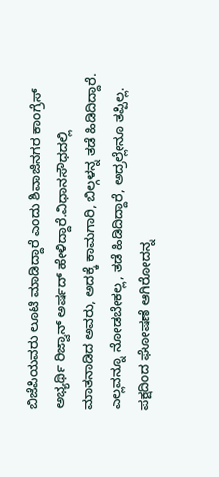ಬಿಜೆಪಿಯವರು ಲೂಟಿ ಮಾಡಿದ್ದಾರೆ ಎಂದು ಶಿವಾಜಿನಗರ ಕಾಂಗ್ರೆಸ್ ಅಭ್ಯರ್ಥಿ ರಿಜ್ವಾನ್ ಅರ್ಷದ್ ಹೇಳಿದ್ದಾರೆ.ವಿಧಾನಸೌಧದಲ್ಲಿ ಮಾತನಾಡಿದ ಅವರು, ಅದಕ್ಕೆ ಕಾಮಗಾರಿ, ಬಿಲ್ಗಳನ್ನ ತಡೆ ಹಿಡಿದಿದ್ದಾರೆ. ಎಲ್ಲವನ್ನೂ ನೋಡಬೇಕಲ್ಲ, ತಡೆ ಹಿಡಿದಿದ್ದಾರೆ, ಅದ್ರಲ್ಲೇನೂ ತಪ್ಪಿಲ್ಲ. ಪಕ್ಷದಿಂದ ಘೋಷಣೆ ಆಗಿರೋದನ್ನ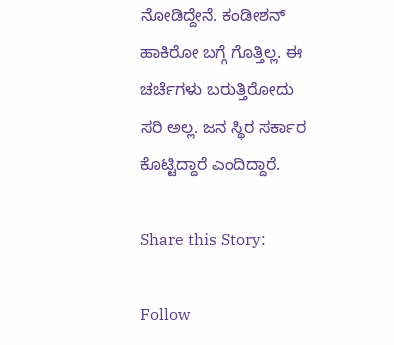ನೋಡಿದ್ದೇನೆ. ಕಂಡೀಶನ್ ಹಾಕಿರೋ ಬಗ್ಗೆ ಗೊತ್ತಿಲ್ಲ. ಈ ಚರ್ಚೆಗಳು ಬರುತ್ತಿರೋದು ಸರಿ ಅಲ್ಲ. ಜನ ಸ್ಥಿರ ಸರ್ಕಾರ ಕೊಟ್ಟಿದ್ದಾರೆ ಎಂದಿದ್ದಾರೆ.

Share this Story:

Follow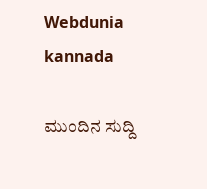Webdunia kannada

ಮುಂದಿನ ಸುದ್ದಿ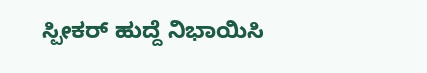ಸ್ಪೀಕರ್ ಹುದ್ದೆ ನಿಭಾಯಿಸಿ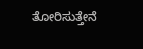ತೋರಿಸುತ್ತೇನೆ